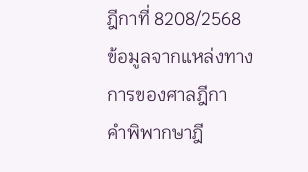ฎีกาที่ 8208/2568
ข้อมูลจากแหล่งทางการของศาลฎีกา
คำพิพากษาฎี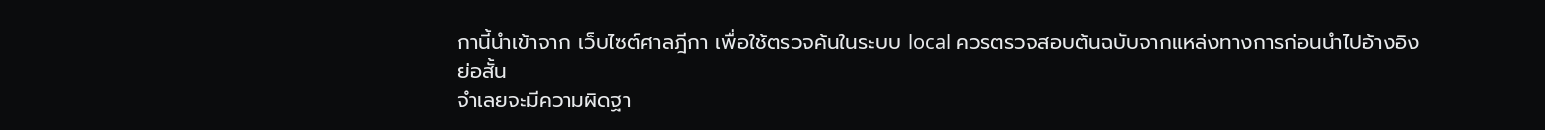กานี้นำเข้าจาก เว็บไซต์ศาลฎีกา เพื่อใช้ตรวจค้นในระบบ local ควรตรวจสอบต้นฉบับจากแหล่งทางการก่อนนำไปอ้างอิง
ย่อสั้น
จำเลยจะมีความผิดฐา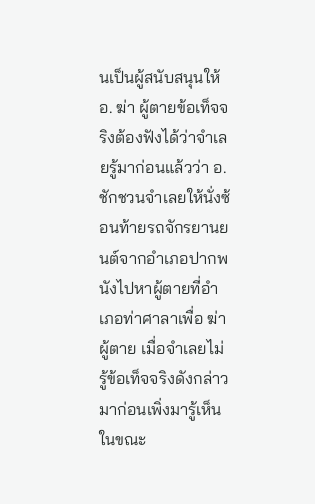นเป็นผู้สนับสนุนให้ อ. ฆ่า ผู้ตายข้อเท็จจริงต้องฟังได้ว่าจำเลยรู้มาก่อนแล้วว่า อ. ชักชวนจำเลยให้นั่งซ้อนท้ายรถจักรยานยนต์จากอำเภอปากพนังไปหาผู้ตายที่อำเภอท่าศาลาเพื่อ ฆ่า ผู้ตาย เมื่อจำเลยไม่รู้ข้อเท็จจริงดังกล่าวมาก่อนเพิ่งมารู้เห็นในขณะ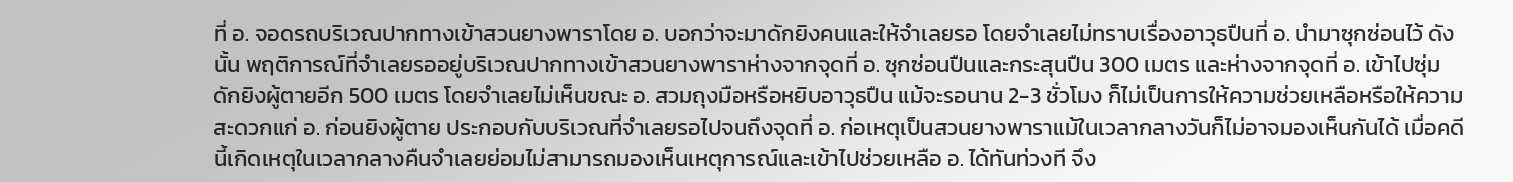ที่ อ. จอดรถบริเวณปากทางเข้าสวนยางพาราโดย อ. บอกว่าจะมาดักยิงคนและให้จำเลยรอ โดยจำเลยไม่ทราบเรื่องอาวุธปืนที่ อ. นำมาซุกซ่อนไว้ ดังนั้น พฤติการณ์ที่จำเลยรออยู่บริเวณปากทางเข้าสวนยางพาราห่างจากจุดที่ อ. ซุกซ่อนปืนและกระสุนปืน 300 เมตร และห่างจากจุดที่ อ. เข้าไปซุ่มดักยิงผู้ตายอีก 500 เมตร โดยจำเลยไม่เห็นขณะ อ. สวมถุงมือหรือหยิบอาวุธปืน แม้จะรอนาน 2-3 ชั่วโมง ก็ไม่เป็นการให้ความช่วยเหลือหรือให้ความสะดวกแก่ อ. ก่อนยิงผู้ตาย ประกอบกับบริเวณที่จำเลยรอไปจนถึงจุดที่ อ. ก่อเหตุเป็นสวนยางพาราแม้ในเวลากลางวันก็ไม่อาจมองเห็นกันได้ เมื่อคดีนี้เกิดเหตุในเวลากลางคืนจำเลยย่อมไม่สามารถมองเห็นเหตุการณ์และเข้าไปช่วยเหลือ อ. ได้ทันท่วงที จึง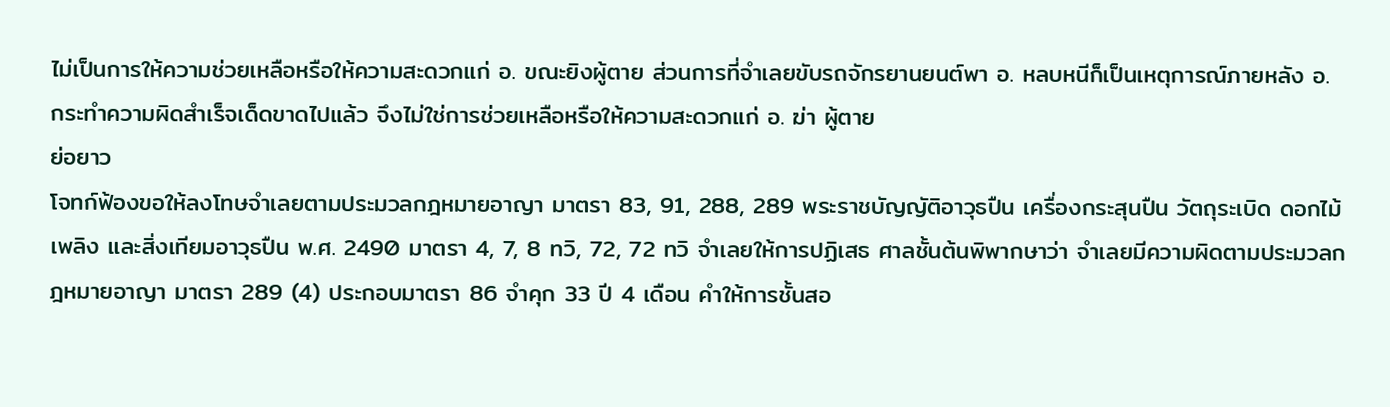ไม่เป็นการให้ความช่วยเหลือหรือให้ความสะดวกแก่ อ. ขณะยิงผู้ตาย ส่วนการที่จำเลยขับรถจักรยานยนต์พา อ. หลบหนีก็เป็นเหตุการณ์ภายหลัง อ. กระทำความผิดสำเร็จเด็ดขาดไปแล้ว จึงไม่ใช่การช่วยเหลือหรือให้ความสะดวกแก่ อ. ฆ่า ผู้ตาย
ย่อยาว
โจทก์ฟ้องขอให้ลงโทษจำเลยตามประมวลกฎหมายอาญา มาตรา 83, 91, 288, 289 พระราชบัญญัติอาวุธปืน เครื่องกระสุนปืน วัตถุระเบิด ดอกไม้เพลิง และสิ่งเทียมอาวุธปืน พ.ศ. 2490 มาตรา 4, 7, 8 ทวิ, 72, 72 ทวิ จำเลยให้การปฏิเสธ ศาลชั้นต้นพิพากษาว่า จำเลยมีความผิดตามประมวลกฎหมายอาญา มาตรา 289 (4) ประกอบมาตรา 86 จำคุก 33 ปี 4 เดือน คำให้การชั้นสอ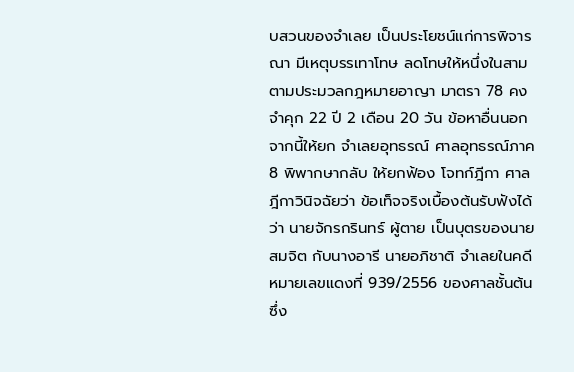บสวนของจำเลย เป็นประโยชน์แก่การพิจารณา มีเหตุบรรเทาโทษ ลดโทษให้หนึ่งในสามตามประมวลกฎหมายอาญา มาตรา 78 คงจำคุก 22 ปี 2 เดือน 20 วัน ข้อหาอื่นนอกจากนี้ให้ยก จำเลยอุทธรณ์ ศาลอุทธรณ์ภาค 8 พิพากษากลับ ให้ยกฟ้อง โจทก์ฎีกา ศาลฎีกาวินิจฉัยว่า ข้อเท็จจริงเบื้องต้นรับฟังได้ว่า นายจักรกรินทร์ ผู้ตาย เป็นบุตรของนายสมจิต กับนางอารี นายอภิชาติ จำเลยในคดีหมายเลขแดงที่ 939/2556 ของศาลชั้นต้น ซึ่ง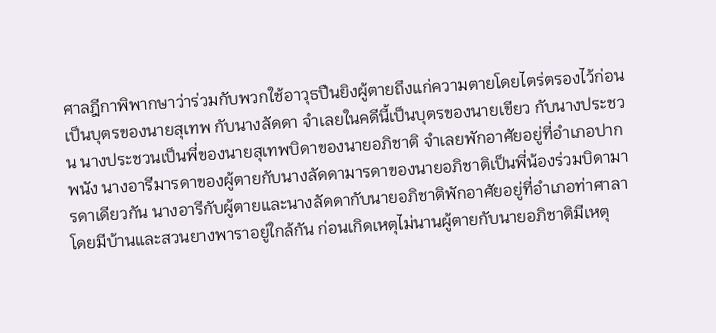ศาลฎีกาพิพากษาว่าร่วมกับพวกใช้อาวุธปืนยิงผู้ตายถึงแก่ความตายโดยไตร่ตรองไว้ก่อน เป็นบุตรของนายสุเทพ กับนางลัดดา จำเลยในคดีนี้เป็นบุตรของนายเขียว กับนางประชวน นางประชวนเป็นพี่ของนายสุเทพบิดาของนายอภิชาติ จำเลยพักอาศัยอยู่ที่อำเภอปากพนัง นางอารีมารดาของผู้ตายกับนางลัดดามารดาของนายอภิชาติเป็นพี่น้องร่วมบิดามารดาเดียวกัน นางอารีกับผู้ตายและนางลัดดากับนายอภิชาติพักอาศัยอยู่ที่อำเภอท่าศาลา โดยมีบ้านและสวนยางพาราอยู่ใกล้กัน ก่อนเกิดเหตุไม่นานผู้ตายกับนายอภิชาติมีเหตุ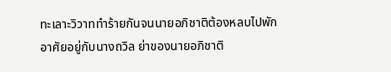ทะเลาะวิวาททำร้ายกันจนนายอภิชาติต้องหลบไปพักอาศัยอยู่กับนางถวิล ย่าของนายอภิชาติ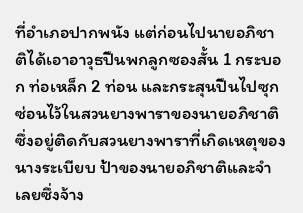ที่อำเภอปากพนัง แต่ก่อนไปนายอภิชาติได้เอาอาวุธปืนพกลูกซองสั้น 1 กระบอก ท่อเหล็ก 2 ท่อน และกระสุนปืนไปซุกซ่อนไว้ในสวนยางพาราของนายอภิชาติซึ่งอยู่ติดกับสวนยางพาราที่เกิดเหตุของนางระเบียบ ป้าของนายอภิชาติและจำเลยซึ่งจ้าง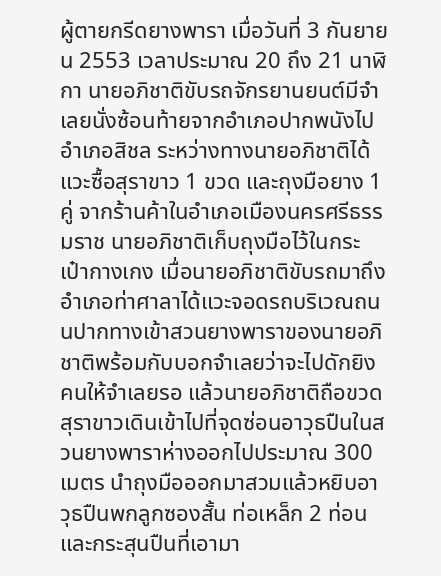ผู้ตายกรีดยางพารา เมื่อวันที่ 3 กันยายน 2553 เวลาประมาณ 20 ถึง 21 นาฬิกา นายอภิชาติขับรถจักรยานยนต์มีจำเลยนั่งซ้อนท้ายจากอำเภอปากพนังไปอำเภอสิชล ระหว่างทางนายอภิชาติได้แวะซื้อสุราขาว 1 ขวด และถุงมือยาง 1 คู่ จากร้านค้าในอำเภอเมืองนครศรีธรรมราช นายอภิชาติเก็บถุงมือไว้ในกระเป๋ากางเกง เมื่อนายอภิชาติขับรถมาถึงอำเภอท่าศาลาได้แวะจอดรถบริเวณถนนปากทางเข้าสวนยางพาราของนายอภิชาติพร้อมกับบอกจำเลยว่าจะไปดักยิงคนให้จำเลยรอ แล้วนายอภิชาติถือขวดสุราขาวเดินเข้าไปที่จุดซ่อนอาวุธปืนในสวนยางพาราห่างออกไปประมาณ 300 เมตร นำถุงมือออกมาสวมแล้วหยิบอาวุธปืนพกลูกซองสั้น ท่อเหล็ก 2 ท่อน และกระสุนปืนที่เอามา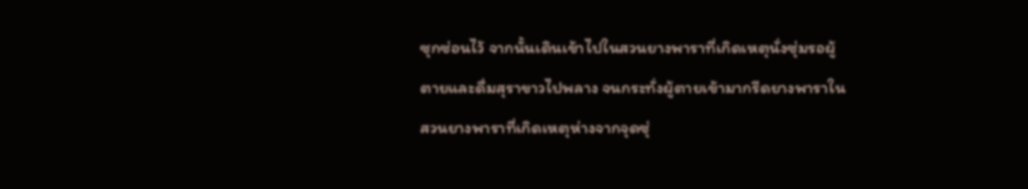ซุกซ่อนไว้ จากนั้นเดินเข้าไปในสวนยางพาราที่เกิดเหตุนั่งซุ่มรอผู้ตายและดื่มสุราขาวไปพลาง จนกระทั่งผู้ตายเข้ามากรีดยางพาราในสวนยางพาราที่เกิดเหตุห่างจากจุดซุ่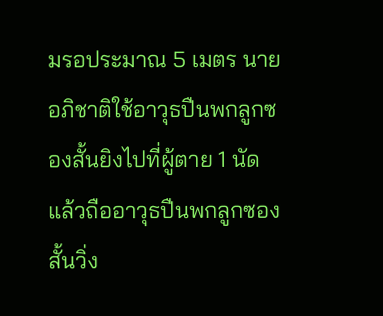มรอประมาณ 5 เมตร นายอภิชาติใช้อาวุธปืนพกลูกซองสั้นยิงไปที่ผู้ตาย 1 นัด แล้วถืออาวุธปืนพกลูกซองสั้นวิ่ง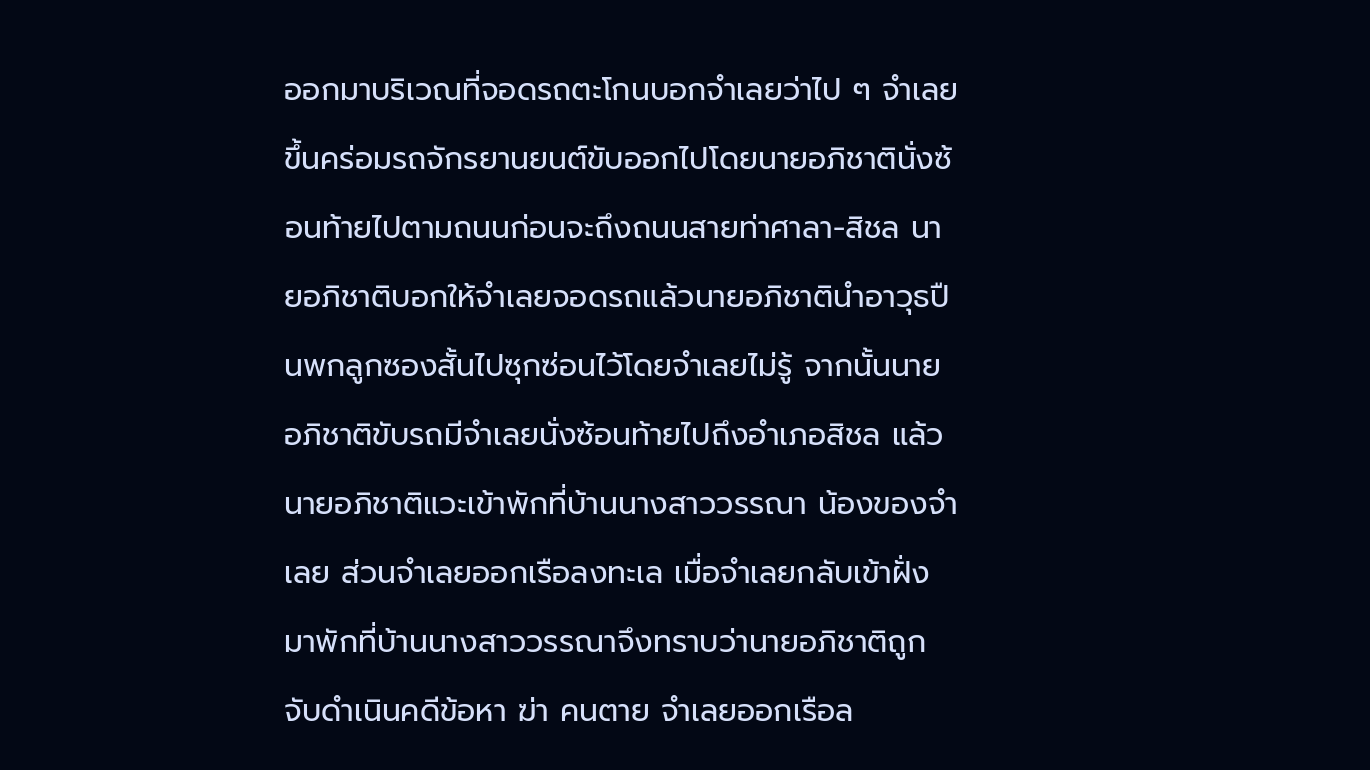ออกมาบริเวณที่จอดรถตะโกนบอกจำเลยว่าไป ๆ จำเลยขึ้นคร่อมรถจักรยานยนต์ขับออกไปโดยนายอภิชาตินั่งซ้อนท้ายไปตามถนนก่อนจะถึงถนนสายท่าศาลา-สิชล นายอภิชาติบอกให้จำเลยจอดรถแล้วนายอภิชาตินำอาวุธปืนพกลูกซองสั้นไปซุกซ่อนไว้โดยจำเลยไม่รู้ จากนั้นนายอภิชาติขับรถมีจำเลยนั่งซ้อนท้ายไปถึงอำเภอสิชล แล้วนายอภิชาติแวะเข้าพักที่บ้านนางสาววรรณา น้องของจำเลย ส่วนจำเลยออกเรือลงทะเล เมื่อจำเลยกลับเข้าฝั่งมาพักที่บ้านนางสาววรรณาจึงทราบว่านายอภิชาติถูกจับดำเนินคดีข้อหา ฆ่า คนตาย จำเลยออกเรือล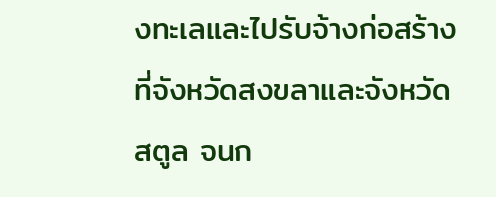งทะเลและไปรับจ้างก่อสร้างที่จังหวัดสงขลาและจังหวัดสตูล จนก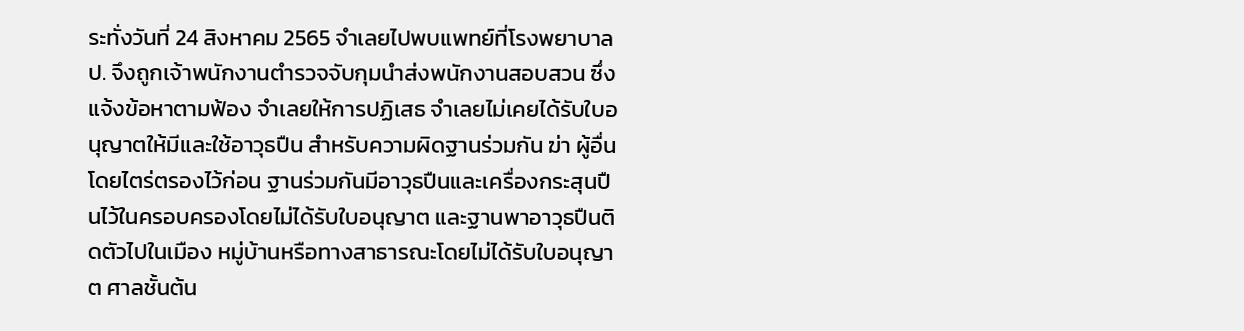ระทั่งวันที่ 24 สิงหาคม 2565 จำเลยไปพบแพทย์ที่โรงพยาบาล ป. จึงถูกเจ้าพนักงานตำรวจจับกุมนำส่งพนักงานสอบสวน ซึ่งแจ้งข้อหาตามฟ้อง จำเลยให้การปฏิเสธ จำเลยไม่เคยได้รับใบอนุญาตให้มีและใช้อาวุธปืน สำหรับความผิดฐานร่วมกัน ฆ่า ผู้อื่นโดยไตร่ตรองไว้ก่อน ฐานร่วมกันมีอาวุธปืนและเครื่องกระสุนปืนไว้ในครอบครองโดยไม่ได้รับใบอนุญาต และฐานพาอาวุธปืนติดตัวไปในเมือง หมู่บ้านหรือทางสาธารณะโดยไม่ได้รับใบอนุญาต ศาลชั้นต้น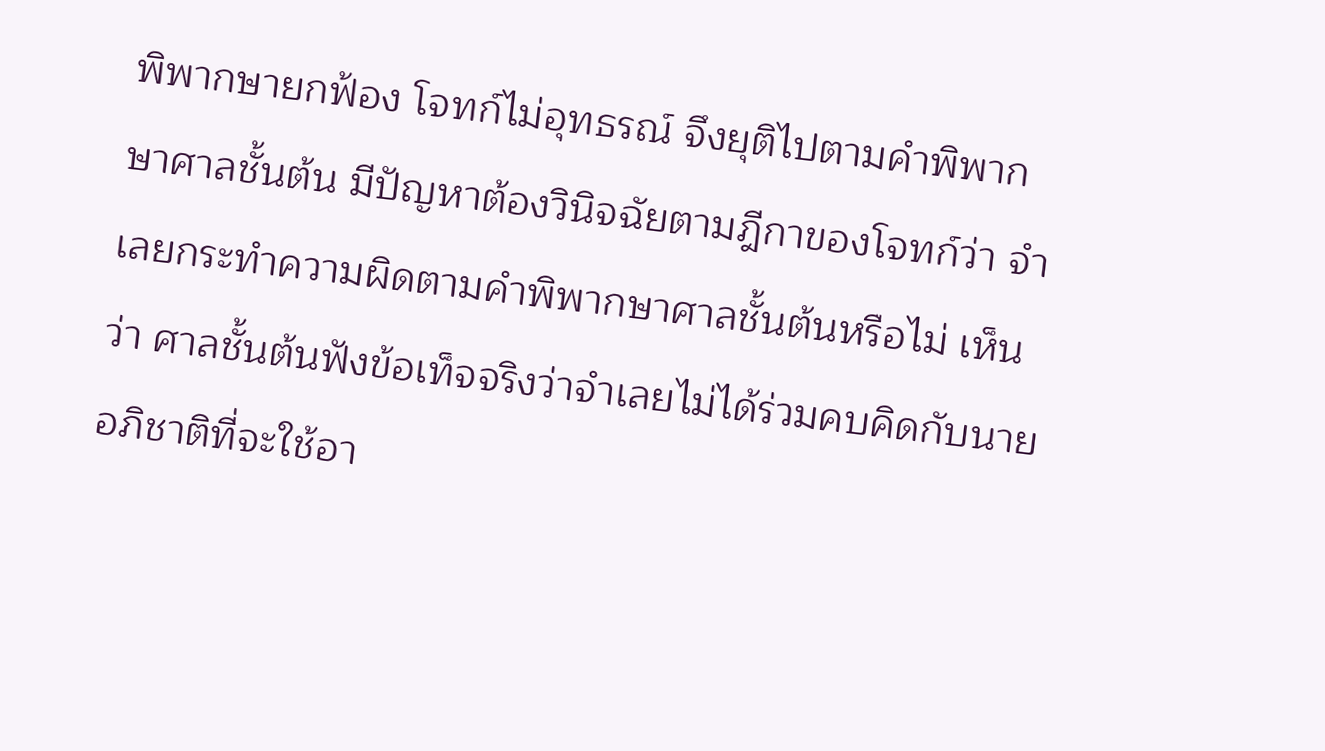พิพากษายกฟ้อง โจทก์ไม่อุทธรณ์ จึงยุติไปตามคำพิพากษาศาลชั้นต้น มีปัญหาต้องวินิจฉัยตามฎีกาของโจทก์ว่า จำเลยกระทำความผิดตามคำพิพากษาศาลชั้นต้นหรือไม่ เห็นว่า ศาลชั้นต้นฟังข้อเท็จจริงว่าจำเลยไม่ได้ร่วมคบคิดกับนายอภิชาติที่จะใช้อา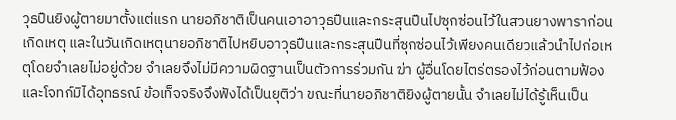วุธปืนยิงผู้ตายมาตั้งแต่แรก นายอภิชาติเป็นคนเอาอาวุธปืนและกระสุนปืนไปซุกซ่อนไว้ในสวนยางพาราก่อนเกิดเหตุ และในวันเกิดเหตุนายอภิชาติไปหยิบอาวุธปืนและกระสุนปืนที่ซุกซ่อนไว้เพียงคนเดียวแล้วนำไปก่อเหตุโดยจำเลยไม่อยู่ด้วย จำเลยจึงไม่มีความผิดฐานเป็นตัวการร่วมกัน ฆ่า ผู้อื่นโดยไตร่ตรองไว้ก่อนตามฟ้องและโจทก์มิได้อุทธรณ์ ข้อเท็จจริงจึงฟังได้เป็นยุติว่า ขณะที่นายอภิชาติยิงผู้ตายนั้น จำเลยไม่ได้รู้เห็นเป็น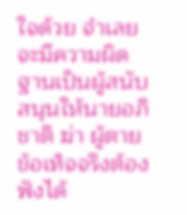ใจด้วย จำเลยจะมีความผิดฐานเป็นผู้สนับสนุนให้นายอภิชาติ ฆ่า ผู้ตาย ข้อเท็จจริงต้องฟังได้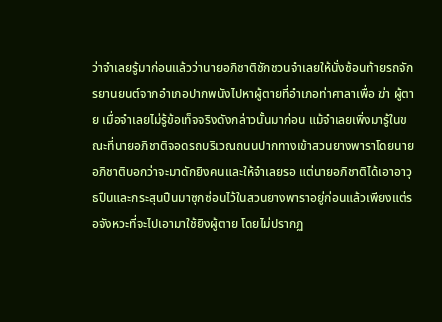ว่าจำเลยรู้มาก่อนแล้วว่านายอภิชาติชักชวนจำเลยให้นั่งซ้อนท้ายรถจักรยานยนต์จากอำเภอปากพนังไปหาผู้ตายที่อำเภอท่าศาลาเพื่อ ฆ่า ผู้ตาย เมื่อจำเลยไม่รู้ข้อเท็จจริงดังกล่าวนั้นมาก่อน แม้จำเลยเพิ่งมารู้ในขณะที่นายอภิชาติจอดรถบริเวณถนนปากทางเข้าสวนยางพาราโดยนายอภิชาติบอกว่าจะมาดักยิงคนและให้จำเลยรอ แต่นายอภิชาติได้เอาอาวุธปืนและกระสุนปืนมาซุกซ่อนไว้ในสวนยางพาราอยู่ก่อนแล้วเพียงแต่รอจังหวะที่จะไปเอามาใช้ยิงผู้ตาย โดยไม่ปรากฏ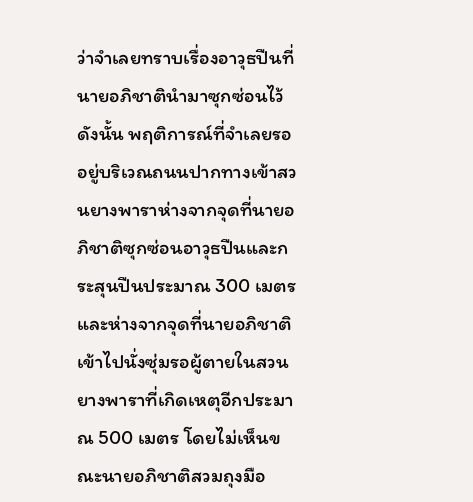ว่าจำเลยทราบเรื่องอาวุธปืนที่นายอภิชาตินำมาซุกซ่อนไว้ ดังนั้น พฤติการณ์ที่จำเลยรออยู่บริเวณถนนปากทางเข้าสวนยางพาราห่างจากจุดที่นายอภิชาติซุกซ่อนอาวุธปืนและกระสุนปืนประมาณ 300 เมตร และห่างจากจุดที่นายอภิชาติเข้าไปนั่งซุ่มรอผู้ตายในสวนยางพาราที่เกิดเหตุอีกประมาณ 500 เมตร โดยไม่เห็นขณะนายอภิชาติสวมถุงมือ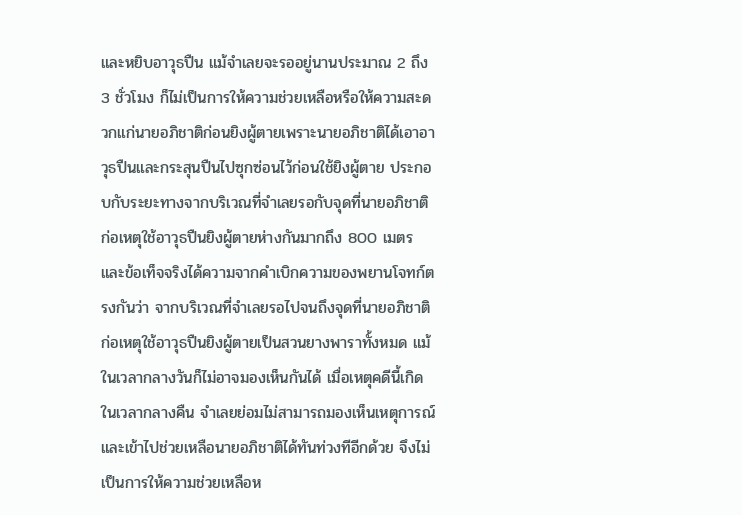และหยิบอาวุธปืน แม้จำเลยจะรออยู่นานประมาณ 2 ถึง 3 ชั่วโมง ก็ไม่เป็นการให้ความช่วยเหลือหรือให้ความสะดวกแก่นายอภิชาติก่อนยิงผู้ตายเพราะนายอภิชาติได้เอาอาวุธปืนและกระสุนปืนไปซุกซ่อนไว้ก่อนใช้ยิงผู้ตาย ประกอบกับระยะทางจากบริเวณที่จำเลยรอกับจุดที่นายอภิชาติก่อเหตุใช้อาวุธปืนยิงผู้ตายห่างกันมากถึง 800 เมตร และข้อเท็จจริงได้ความจากคำเบิกความของพยานโจทก์ตรงกันว่า จากบริเวณที่จำเลยรอไปจนถึงจุดที่นายอภิชาติก่อเหตุใช้อาวุธปืนยิงผู้ตายเป็นสวนยางพาราทั้งหมด แม้ในเวลากลางวันก็ไม่อาจมองเห็นกันได้ เมื่อเหตุคดีนี้เกิดในเวลากลางคืน จำเลยย่อมไม่สามารถมองเห็นเหตุการณ์และเข้าไปช่วยเหลือนายอภิชาติได้ทันท่วงทีอีกด้วย จึงไม่เป็นการให้ความช่วยเหลือห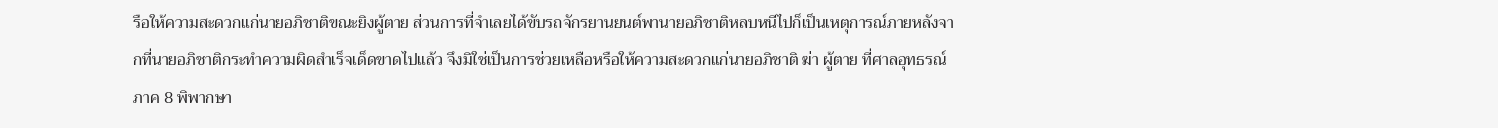รือให้ความสะดวกแก่นายอภิชาติขณะยิงผู้ตาย ส่วนการที่จำเลยได้ขับรถจักรยานยนต์พานายอภิชาติหลบหนีไปก็เป็นเหตุการณ์ภายหลังจากที่นายอภิชาติกระทำความผิดสำเร็จเด็ดขาดไปแล้ว จึงมิใช่เป็นการช่วยเหลือหรือให้ความสะดวกแก่นายอภิชาติ ฆ่า ผู้ตาย ที่ศาลอุทธรณ์ภาค 8 พิพากษา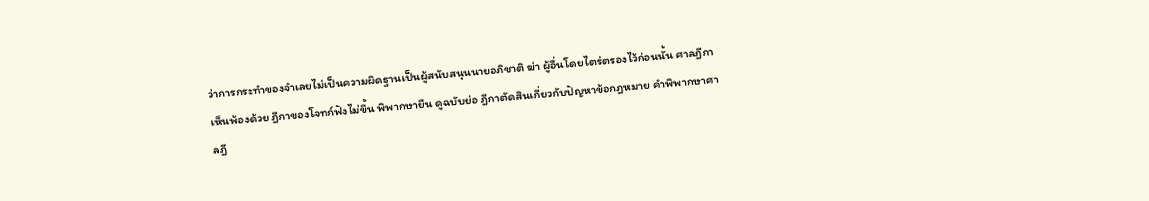ว่าการกระทำของจำเลยไม่เป็นความผิดฐานเป็นผู้สนับสนุนนายอภิชาติ ฆ่า ผู้อื่นโดยไตร่ตรองไว้ก่อนนั้น ศาลฎีกาเห็นพ้องด้วย ฎีกาของโจทก์ฟังไม่ขึ้น พิพากษายืน ดูฉบับย่อ ฎีกาตัดสินเกี่ยวกับปัญหาข้อกฎหมาย คำพิพากษาศาลฎี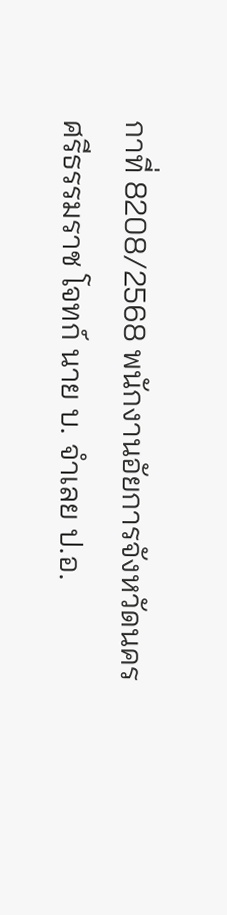กาที่ 8208/2568 พนักงานอัยการจังหวัดนครศรีธรรมราช โจทก์ นาย บ. จำเลย ป.อ.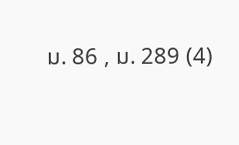ม. 86 , ม. 289 (4)